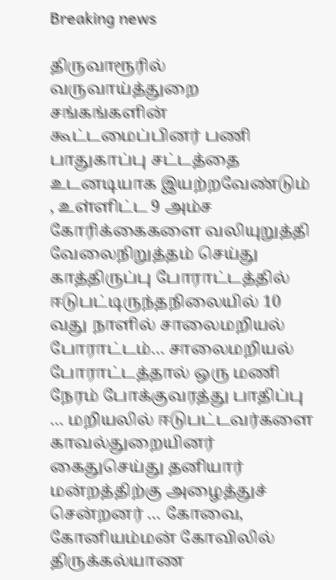Breaking news

திருவாரூரில் வருவாய்த்துறை சங்கங்களின் கூட்டமைப்பினர் பணி பாதுகாப்பு சட்டத்தை உடனடியாக இயற்றவேண்டும் , உள்ளிட்ட 9 அம்ச கோரிக்கைகளை வலியுறுத்தி வேலைநிறுத்தம் செய்து காத்திருப்பு போராட்டத்தில் ஈடுபட்டிருந்தநிலையில் 10 வது நாளில் சாலைமறியல் போராட்டம்… சாலைமறியல் போராட்டத்தால் ஒரு மணி நேரம் போக்குவரத்து பாதிப்பு … மறியலில் ஈடுபட்டவர்களை காவல்துறையினர் கைதுசெய்து தனியார் மன்றத்திற்கு அழைத்துச் சென்றனர் … கோவை, கோனியம்மன் கோவிலில் திருக்கல்யாண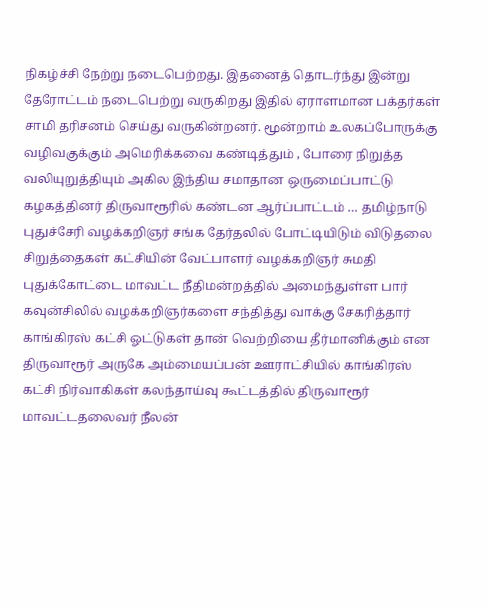நிகழ்ச்சி நேற்று நடைபெற்றது. இதனைத் தொடர்ந்து இன்று தேரோட்டம் நடைபெற்று வருகிறது இதில் ஏராளமான பக்தர்கள் சாமி தரிசனம் செய்து வருகின்றனர். மூன்றாம் உலகப்போருக்கு வழிவகுக்கும் அமெரிக்கவை கண்டித்தும் , போரை நிறுத்த வலியுறுத்தியும் அகில இந்திய சமாதான ஒருமைப்பாட்டு கழகத்தினர் திருவாரூரில் கண்டன ஆர்ப்பாட்டம் … தமிழ்நாடு புதுச்சேரி வழக்கறிஞர் சங்க தேர்தலில் போட்டியிடும் விடுதலை சிறுத்தைகள் கட்சியின் வேட்பாளர் வழக்கறிஞர் சுமதி புதுக்கோட்டை மாவட்ட நீதிமன்றத்தில் அமைந்துள்ள பார் கவுன்சிலில் வழக்கறிஞர்களை சந்தித்து வாக்கு சேகரித்தார் காங்கிரஸ் கட்சி ஓட்டுகள் தான் வெற்றியை தீர்மானிக்கும் என திருவாரூர் அருகே அம்மையப்பன் ஊராட்சியில் காங்கிரஸ் கட்சி நிர்வாகிகள் கலந்தாய்வு கூட்டத்தில் திருவாரூர் மாவட்டதலைவர் நீலன்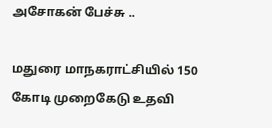அசோகன் பேச்சு ..

மதுரை மாநகராட்சியில் 150 கோடி முறைகேடு உதவி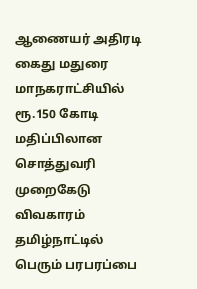ஆணையர் அதிரடி கைது மதுரை மாநகராட்சியில் ரூ.150 கோடி மதிப்பிலான சொத்துவரி முறைகேடு விவகாரம் தமிழ்நாட்டில் பெரும் பரபரப்பை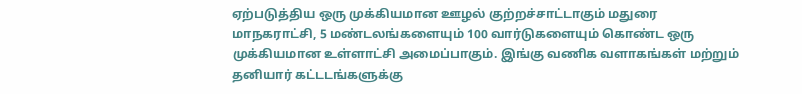ஏற்படுத்திய ஒரு முக்கியமான ஊழல் குற்றச்சாட்டாகும் மதுரை மாநகராட்சி, 5 மண்டலங்களையும் 100 வார்டுகளையும் கொண்ட ஒரு முக்கியமான உள்ளாட்சி அமைப்பாகும். இங்கு வணிக வளாகங்கள் மற்றும் தனியார் கட்டடங்களுக்கு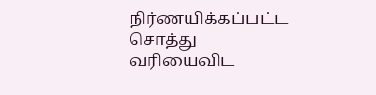நிர்ணயிக்கப்பட்ட சொத்து வரியைவிட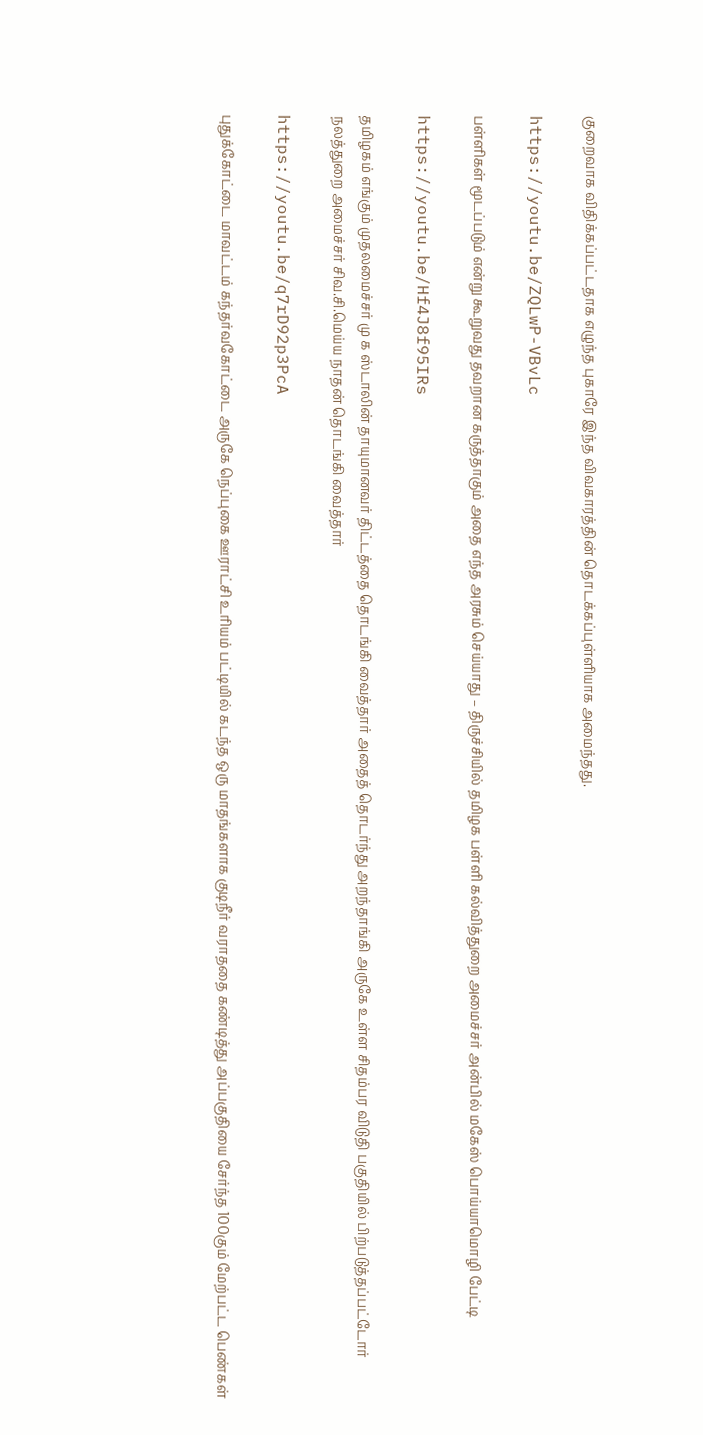குறைவாக விதிக்கப்பட்டதாக எழுந்த புகாரே இந்த விவகாரத்தின் தொடக்கப்புள்ளியாக அமைந்தது.

https://youtu.be/ZQLwP-VBvLc

பள்ளிகள் மூடப்படும் என்று கூறுவது தவறான கருத்தாகும் அதை எந்த அரசும் செய்யாது – திருச்சியில் தமிழக பள்ளி கல்வித்துறை அமைச்சர் அன்பில் மகேஸ் பொய்யாமொழி பேட்டி

https://youtu.be/Hf4J8f95IRs

தமிழகம் எங்கும் முதலமைச்சர் மு க ஸ்டாலின் தாயுமானவர் திட்டத்தை தொடங்கி வைத்தார் அதைத் தொடர்ந்து அறந்தாங்கி அருகே உள்ள சிதம்பர விடுதி பகுதியில் பிற்படுத்தப்பட்டோர் நலத்துறை அமைச்சர் சிவ.சி.மெய்ய நாதன் தொடங்கி வைத்தார்

https://youtu.be/q7rD92p3PcA

புதுக்கோட்டை மாவட்டம் கந்தர்வகோட்டை அருகே நெப்புகை ஊராட்சி உரியம் பட்டியில் கடந்த ஒரு மாதங்களாக குடிநீர் வராததை கண்டித்து அப்பகுதியை சேர்ந்த 100கும் மேற்பட்ட பெண்கள்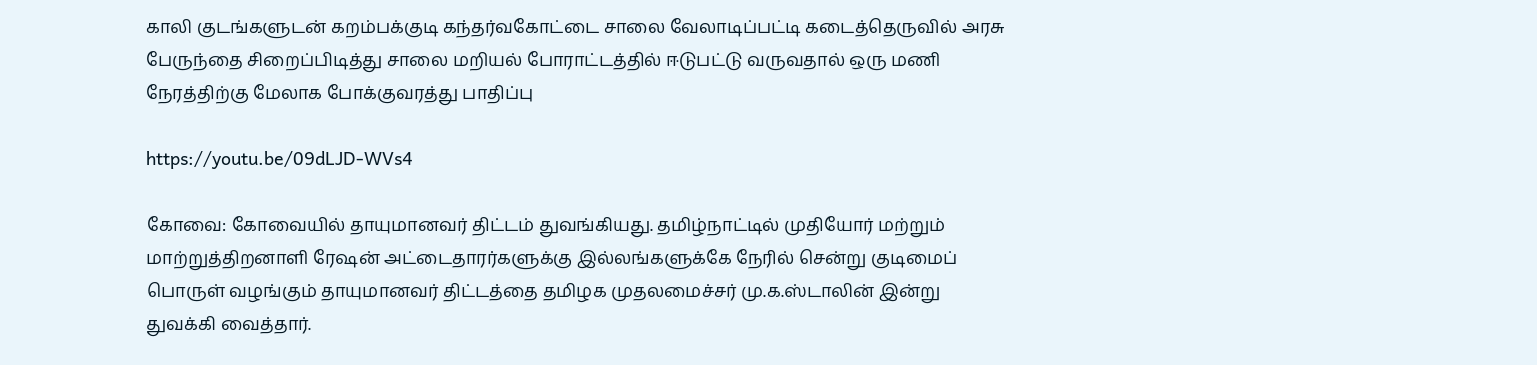காலி குடங்களுடன் கறம்பக்குடி கந்தர்வகோட்டை சாலை வேலாடிப்பட்டி கடைத்தெருவில் அரசு பேருந்தை சிறைப்பிடித்து சாலை மறியல் போராட்டத்தில் ஈடுபட்டு வருவதால் ஒரு மணி நேரத்திற்கு மேலாக போக்குவரத்து பாதிப்பு

https://youtu.be/09dLJD-WVs4

கோவை: கோவையில் தாயுமானவர் திட்டம் துவங்கியது. தமிழ்நாட்டில் முதியோர் மற்றும் மாற்றுத்திறனாளி ரேஷன் அட்டைதாரர்களுக்கு இல்லங்களுக்கே நேரில் சென்று குடிமைப் பொருள் வழங்கும் தாயுமானவர் திட்டத்தை தமிழக முதலமைச்சர் மு.க.ஸ்டாலின் இன்று துவக்கி வைத்தார்.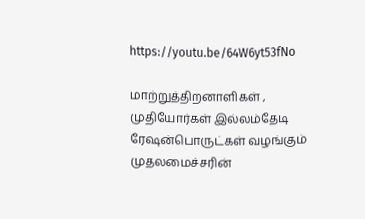https://youtu.be/64W6yt53fNo

மாற்றுத்திறனாளிகள் , முதியோர்கள் இல்லம்தேடி ரேஷன்பொருட்கள் வழங்கும் முதலமைச்சரின்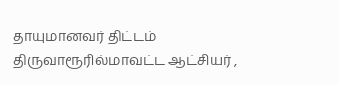தாயுமானவர் திட்டம் திருவாரூரில்மாவட்ட ஆட்சியர் ,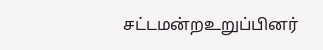சட்டமன்றஉறுப்பினர்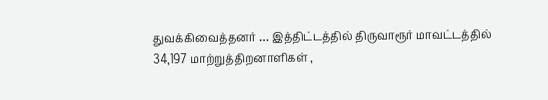துவக்கிவைத்தனர் … இத்திட்டத்தில் திருவாரூர் மாவட்டத்தில் 34,197 மாற்றுத்திறனாளிகள் ,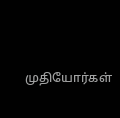முதியோர்கள்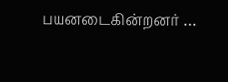பயனடைகின்றனர் …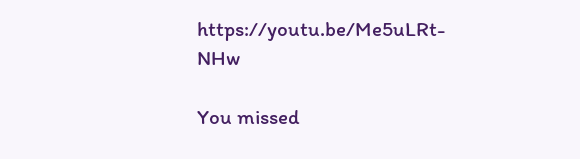https://youtu.be/Me5uLRt-NHw

You missed